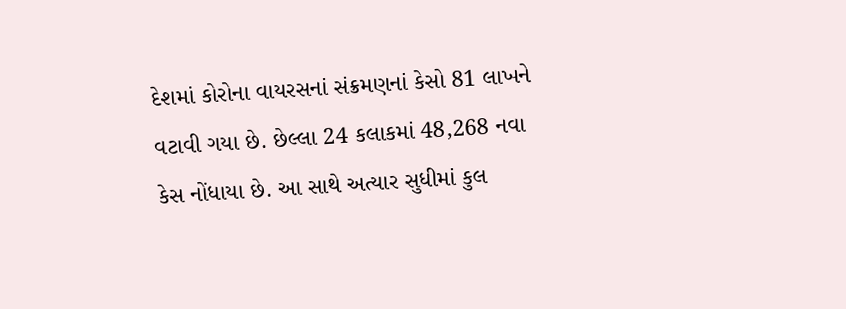દેશમાં કોરોના વાયરસનાં સંક્રમણનાં કેસો 81 લાખને વટાવી ગયા છે. છેલ્લા 24 કલાકમાં 48,268 નવા કેસ નોંધાયા છે. આ સાથે અત્યાર સુધીમાં કુલ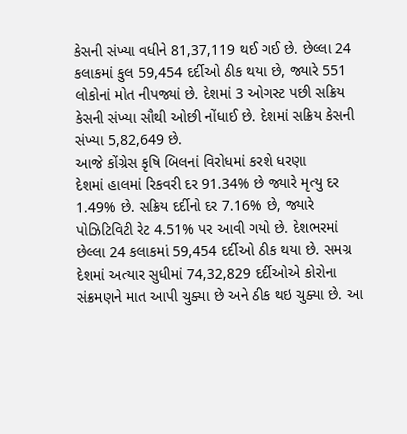કેસની સંખ્યા વધીને 81,37,119 થઈ ગઈ છે. છેલ્લા 24 કલાકમાં કુલ 59,454 દર્દીઓ ઠીક થયા છે, જ્યારે 551 લોકોનાં મોત નીપજ્યાં છે. દેશમાં 3 ઓગસ્ટ પછી સક્રિય કેસની સંખ્યા સૌથી ઓછી નોંધાઈ છે. દેશમાં સક્રિય કેસની સંખ્યા 5,82,649 છે.
આજે કોંગ્રેસ કૃષિ બિલનાં વિરોધમાં કરશે ધરણા
દેશમાં હાલમાં રિકવરી દર 91.34% છે જ્યારે મૃત્યુ દર 1.49% છે. સક્રિય દર્દીનો દર 7.16% છે, જ્યારે પોઝિટિવિટી રેટ 4.51% પર આવી ગયો છે. દેશભરમાં છેલ્લા 24 કલાકમાં 59,454 દર્દીઓ ઠીક થયા છે. સમગ્ર દેશમાં અત્યાર સુધીમાં 74,32,829 દર્દીઓએ કોરોના સંક્રમણને માત આપી ચુક્યા છે અને ઠીક થઇ ચુક્યા છે. આ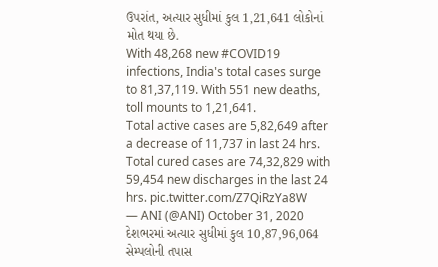ઉપરાંત, અત્યાર સુધીમાં કુલ 1,21,641 લોકોનાં મોત થયા છે.
With 48,268 new #COVID19 infections, India's total cases surge to 81,37,119. With 551 new deaths, toll mounts to 1,21,641.
Total active cases are 5,82,649 after a decrease of 11,737 in last 24 hrs.
Total cured cases are 74,32,829 with 59,454 new discharges in the last 24 hrs. pic.twitter.com/Z7QiRzYa8W
— ANI (@ANI) October 31, 2020
દેશભરમાં અત્યાર સુધીમાં કુલ 10,87,96,064 સેમ્પલોની તપાસ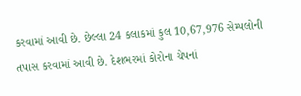કરવામાં આવી છે. છેલ્લા 24 કલાકમાં કુલ 10,67,976 સેમ્પલોની તપાસ કરવામાં આવી છે. દેશભરમાં કોરોના ચેપનાં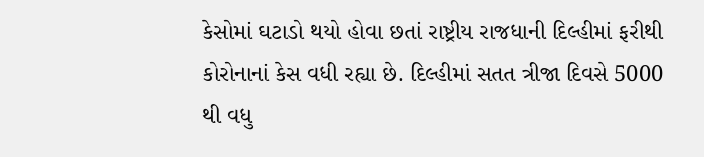કેસોમાં ઘટાડો થયો હોવા છતાં રાષ્ટ્રીય રાજધાની દિલ્હીમાં ફરીથી કોરોનાનાં કેસ વધી રહ્યા છે. દિલ્હીમાં સતત ત્રીજા દિવસે 5000 થી વધુ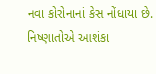નવા કોરોનાનાં કેસ નોંધાયા છે. નિષ્ણાતોએ આશંકા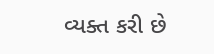વ્યક્ત કરી છે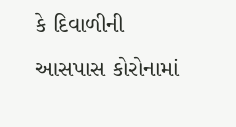કે દિવાળીની આસપાસ કોરોનામાં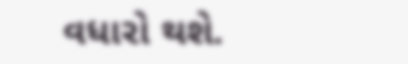વધારો થશે.